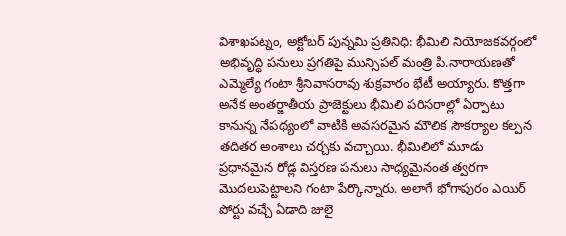విశాఖపట్నం, అక్టోబర్ పున్నమి ప్రతినిధి: భీమిలి నియోజకవర్గంలో అభివృద్ధి పనులు ప్రగతిపై మున్సిపల్ మంత్రి పి.నారాయణతో ఎమ్మెల్యే గంటా శ్రీనివాసరావు శుక్రవారం భేటీ అయ్యారు. కొత్తగా అనేక అంతర్జాతీయ ప్రాజెక్టులు భీమిలి పరిసరాల్లో ఏర్పాటు కానున్న నేపథ్యంలో వాటికి అవసరమైన మౌలిక సౌకర్యాల కల్పన తదితర అంశాలు చర్చకు వచ్చాయి. భీమిలిలో మూడు ప్రధానమైన రోడ్ల విస్తరణ పనులు సాధ్యమైనంత త్వరగా మొదలుపెట్టాలని గంటా పేర్కొన్నారు. అలాగే భోగాపురం ఎయిర్ పోర్టు వచ్చే ఏడాది జులై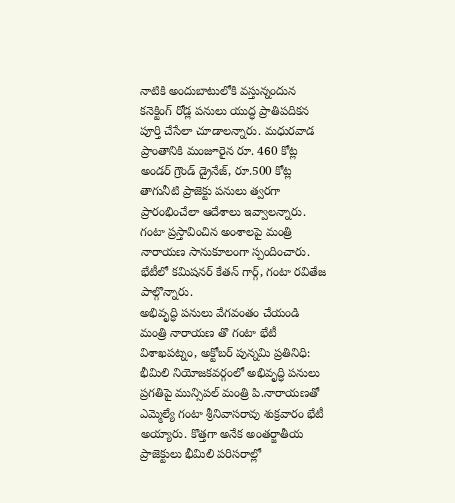నాటికి అందుబాటులోకి వస్తున్నందున కనెక్టింగ్ రోడ్ల పనులు యుద్ధ ప్రాతిపదికన పూర్తి చేసేలా చూడాలన్నారు. మధురవాడ ప్రాంతానికి మంజూరైన రూ. 460 కోట్ల అండర్ గ్రౌండ్ డ్రైనేజ్, రూ.500 కోట్ల తాగునీటి ప్రాజెక్టు పనులు త్వరగా ప్రారంభించేలా ఆదేశాలు ఇవ్వాలన్నారు. గంటా ప్రస్తావించిన అంశాలపై మంత్రి నారాయణ సానుకూలంగా స్పందించారు. భేటీలో కమిషనర్ కేతన్ గార్గ్, గంటా రవితేజ పాల్గొన్నారు.
అభివృద్ధి పనులు వేగవంతం చేయండి మంత్రి నారాయణ తొ గంటా భేటీ
విశాఖపట్నం, అక్టోబర్ పున్నమి ప్రతినిధి: భీమిలి నియోజకవర్గంలో అభివృద్ధి పనులు ప్రగతిపై మున్సిపల్ మంత్రి పి.నారాయణతో ఎమ్మెల్యే గంటా శ్రీనివాసరావు శుక్రవారం భేటీ అయ్యారు. కొత్తగా అనేక అంతర్జాతీయ ప్రాజెక్టులు భీమిలి పరిసరాల్లో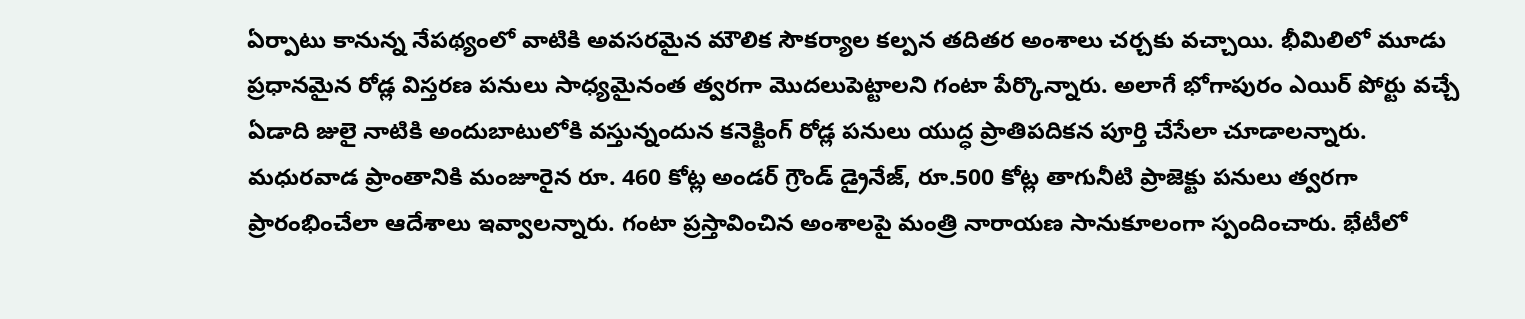ఏర్పాటు కానున్న నేపథ్యంలో వాటికి అవసరమైన మౌలిక సౌకర్యాల కల్పన తదితర అంశాలు చర్చకు వచ్చాయి. భీమిలిలో మూడు ప్రధానమైన రోడ్ల విస్తరణ పనులు సాధ్యమైనంత త్వరగా మొదలుపెట్టాలని గంటా పేర్కొన్నారు. అలాగే భోగాపురం ఎయిర్ పోర్టు వచ్చే ఏడాది జులై నాటికి అందుబాటులోకి వస్తున్నందున కనెక్టింగ్ రోడ్ల పనులు యుద్ధ ప్రాతిపదికన పూర్తి చేసేలా చూడాలన్నారు. మధురవాడ ప్రాంతానికి మంజూరైన రూ. 460 కోట్ల అండర్ గ్రౌండ్ డ్రైనేజ్, రూ.500 కోట్ల తాగునీటి ప్రాజెక్టు పనులు త్వరగా ప్రారంభించేలా ఆదేశాలు ఇవ్వాలన్నారు. గంటా ప్రస్తావించిన అంశాలపై మంత్రి నారాయణ సానుకూలంగా స్పందించారు. భేటీలో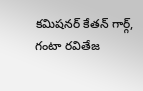కమిషనర్ కేతన్ గార్గ్, గంటా రవితేజ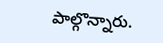పాల్గొన్నారు.